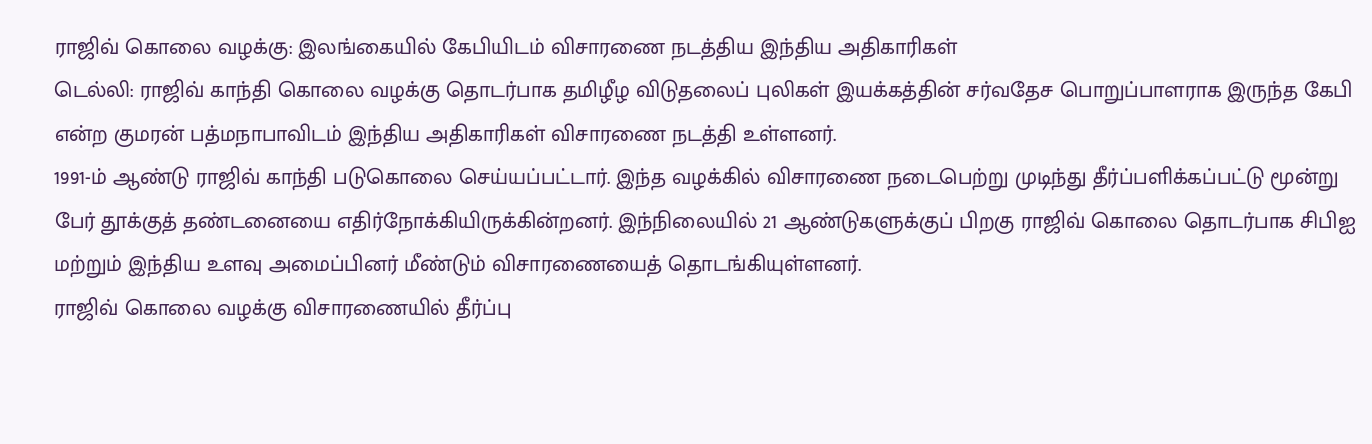ராஜிவ் கொலை வழக்கு: இலங்கையில் கேபியிடம் விசாரணை நடத்திய இந்திய அதிகாரிகள்
டெல்லி: ராஜிவ் காந்தி கொலை வழக்கு தொடர்பாக தமிழீழ விடுதலைப் புலிகள் இயக்கத்தின் சர்வதேச பொறுப்பாளராக இருந்த கேபி என்ற குமரன் பத்மநாபாவிடம் இந்திய அதிகாரிகள் விசாரணை நடத்தி உள்ளனர்.
1991-ம் ஆண்டு ராஜிவ் காந்தி படுகொலை செய்யப்பட்டார். இந்த வழக்கில் விசாரணை நடைபெற்று முடிந்து தீர்ப்பளிக்கப்பட்டு மூன்று பேர் தூக்குத் தண்டனையை எதிர்நோக்கியிருக்கின்றனர். இந்நிலையில் 21 ஆண்டுகளுக்குப் பிறகு ராஜிவ் கொலை தொடர்பாக சிபிஐ மற்றும் இந்திய உளவு அமைப்பினர் மீண்டும் விசாரணையைத் தொடங்கியுள்ளனர்.
ராஜிவ் கொலை வழக்கு விசாரணையில் தீர்ப்பு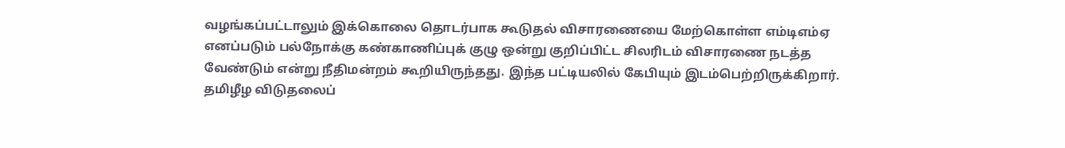வழங்கப்பட்டாலும் இக்கொலை தொடர்பாக கூடுதல் விசாரணையை மேற்கொள்ள எம்டிஎம்ஏ எனப்படும் பல்நோக்கு கண்காணிப்புக் குழு ஒன்று குறிப்பிட்ட சிலரிடம் விசாரணை நடத்த வேண்டும் என்று நீதிமன்றம் கூறியிருந்தது. இந்த பட்டியலில் கேபியும் இடம்பெற்றிருக்கிறார்.
தமிழீழ விடுதலைப்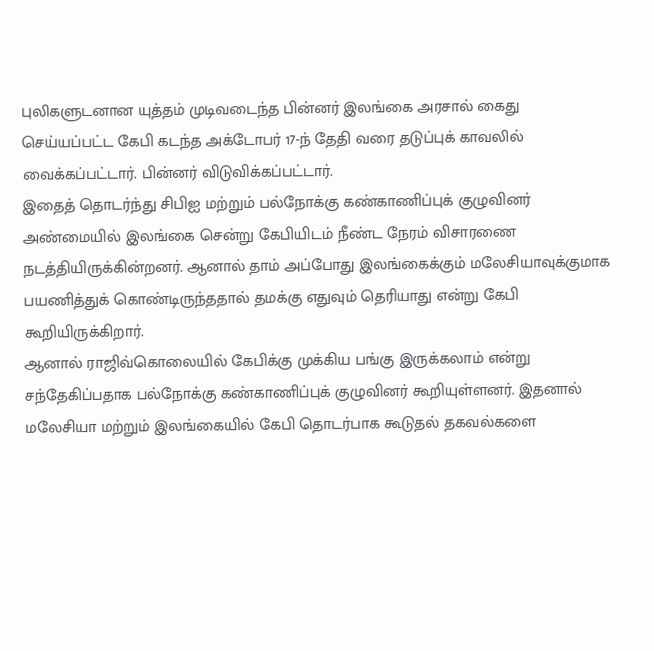புலிகளுடனான யுத்தம் முடிவடைந்த பின்னர் இலங்கை அரசால் கைது செய்யப்பட்ட கேபி கடந்த அக்டோபர் 17-ந் தேதி வரை தடுப்புக் காவலில் வைக்கப்பட்டார். பின்னர் விடுவிக்கப்பட்டார்.
இதைத் தொடர்ந்து சிபிஐ மற்றும் பல்நோக்கு கண்காணிப்புக் குழுவினர் அண்மையில் இலங்கை சென்று கேபியிடம் நீண்ட நேரம் விசாரணை நடத்தியிருக்கின்றனர். ஆனால் தாம் அப்போது இலங்கைக்கும் மலேசியாவுக்குமாக பயணித்துக் கொண்டிருந்ததால் தமக்கு எதுவும் தெரியாது என்று கேபி கூறியிருக்கிறார்.
ஆனால் ராஜிவ்கொலையில் கேபிக்கு முக்கிய பங்கு இருக்கலாம் என்று சந்தேகிப்பதாக பல்நோக்கு கண்காணிப்புக் குழுவினர் கூறியுள்ளனர். இதனால் மலேசியா மற்றும் இலங்கையில் கேபி தொடர்பாக கூடுதல் தகவல்களை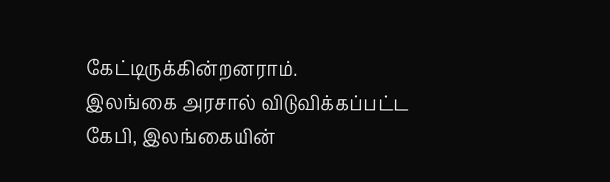கேட்டிருக்கின்றனராம்.
இலங்கை அரசால் விடுவிக்கப்பட்ட கேபி, இலங்கையின்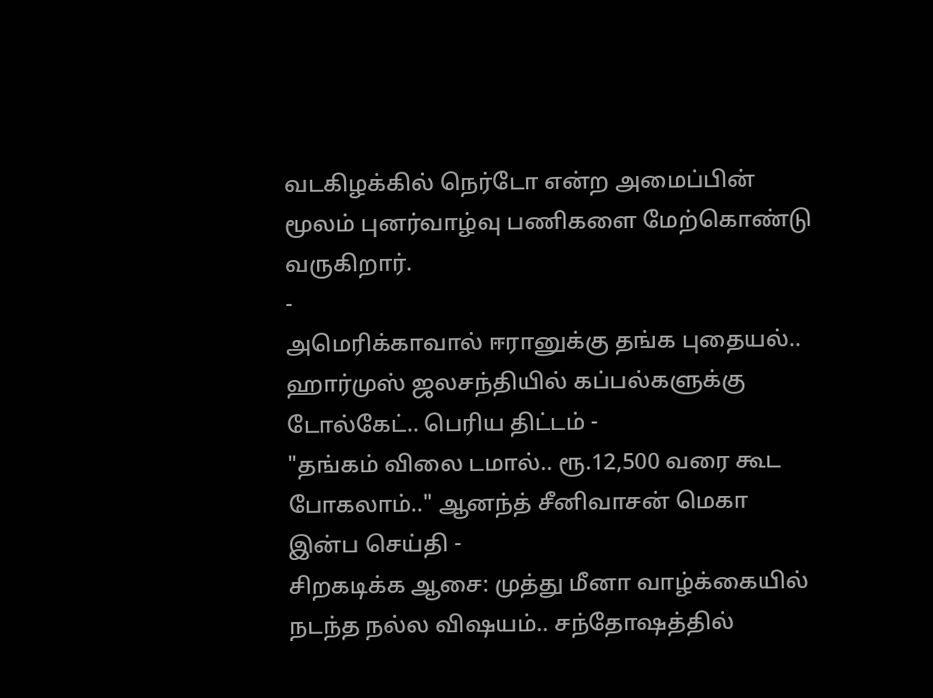வடகிழக்கில் நெர்டோ என்ற அமைப்பின் மூலம் புனர்வாழ்வு பணிகளை மேற்கொண்டு வருகிறார்.
-
அமெரிக்காவால் ஈரானுக்கு தங்க புதையல்.. ஹார்முஸ் ஜலசந்தியில் கப்பல்களுக்கு டோல்கேட்.. பெரிய திட்டம் -
"தங்கம் விலை டமால்.. ரூ.12,500 வரை கூட போகலாம்.." ஆனந்த் சீனிவாசன் மெகா இன்ப செய்தி -
சிறகடிக்க ஆசை: முத்து மீனா வாழ்க்கையில் நடந்த நல்ல விஷயம்.. சந்தோஷத்தில்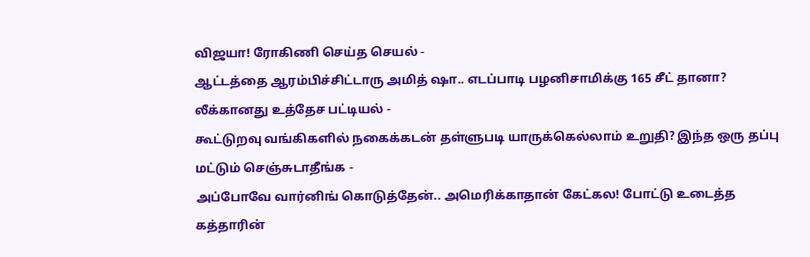விஜயா! ரோகிணி செய்த செயல் -
ஆட்டத்தை ஆரம்பிச்சிட்டாரு அமித் ஷா.. எடப்பாடி பழனிசாமிக்கு 165 சீட் தானா? லீக்கானது உத்தேச பட்டியல் -
கூட்டுறவு வங்கிகளில் நகைக்கடன் தள்ளுபடி யாருக்கெல்லாம் உறுதி? இந்த ஒரு தப்பு மட்டும் செஞ்சுடாதீங்க -
அப்போவே வார்னிங் கொடுத்தேன்.. அமெரிக்காதான் கேட்கல! போட்டு உடைத்த கத்தாரின்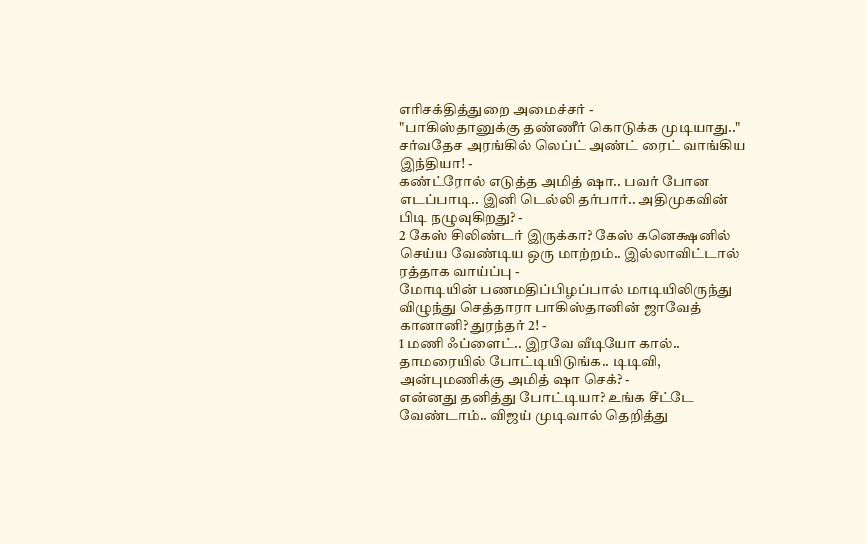எரிசக்தித்துறை அமைச்சர் -
"பாகிஸ்தானுக்கு தண்ணீர் கொடுக்க முடியாது.." சர்வதேச அரங்கில் லெப்ட் அண்ட் ரைட் வாங்கிய இந்தியா! -
கண்ட்ரோல் எடுத்த அமித் ஷா.. பவர் போன எடப்பாடி.. இனி டெல்லி தர்பார்.. அதிமுகவின் பிடி நழுவுகிறது? -
2 கேஸ் சிலிண்டர் இருக்கா? கேஸ் கனெக்ஷனில் செய்ய வேண்டிய ஒரு மாற்றம்.. இல்லாவிட்டால் ரத்தாக வாய்ப்பு -
மோடியின் பணமதிப்பிழப்பால் மாடியிலிருந்து விழுந்து செத்தாரா பாகிஸ்தானின் ஜாவேத் கானானி? துரந்தர் 2! -
1 மணி ஃப்ளைட்.. இரவே வீடியோ கால்.. தாமரையில் போட்டியிடுங்க.. டிடிவி, அன்புமணிக்கு அமித் ஷா செக்? -
என்னது தனித்து போட்டியா? உங்க சீட்டே வேண்டாம்.. விஜய் முடிவால் தெறித்து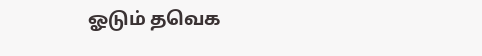ஓடும் தவெக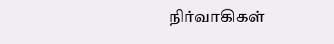நிர்வாகிகள்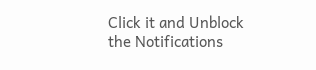Click it and Unblock the Notifications